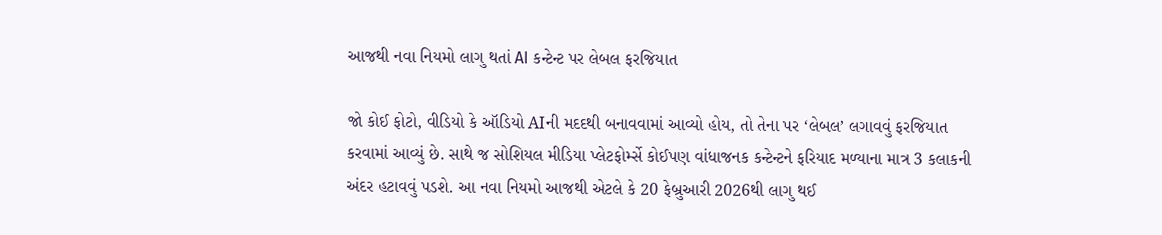આજથી નવા નિયમો લાગુ થતાં AI કન્ટેન્ટ પર લેબલ ફરજિયાત

જો કોઈ ફોટો, વીડિયો કે ઑડિયો AIની મદદથી બનાવવામાં આવ્યો હોય, તો તેના પર ‘લેબલ’ લગાવવું ફરજિયાત કરવામાં આવ્યું છે. સાથે જ સોશિયલ મીડિયા પ્લેટફોર્મ્સે કોઈપણ વાંધાજનક કન્ટેન્ટને ફરિયાદ મળ્યાના માત્ર 3 કલાકની અંદર હટાવવું પડશે. આ નવા નિયમો આજથી એટલે કે 20 ફેબ્રુઆરી 2026થી લાગુ થઈ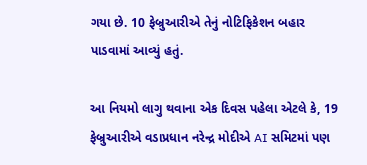ગયા છે. 10 ફેબ્રુઆરીએ તેનું નોટિફિકેશન બહાર પાડવામાં આવ્યું હતું.

આ નિયમો લાગુ થવાના એક દિવસ પહેલા એટલે કે, 19 ફેબ્રુઆરીએ વડાપ્રધાન નરેન્દ્ર મોદીએ AI સમિટમાં પણ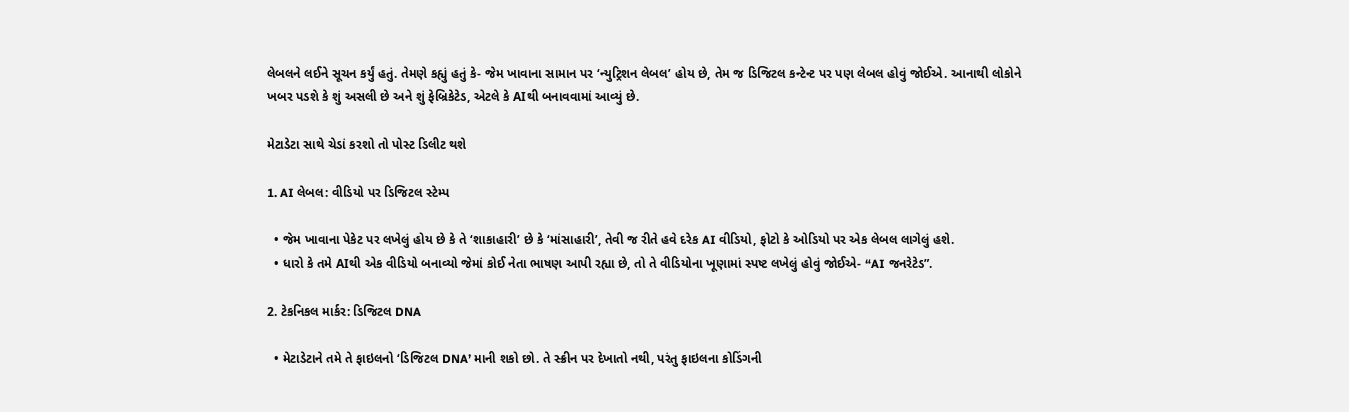લેબલને લઈને સૂચન કર્યું હતું. તેમણે કહ્યું હતું કે- જેમ ખાવાના સામાન પર ‘ન્યુટ્રિશન લેબલ’ હોય છે, તેમ જ ડિજિટલ કન્ટેન્ટ પર પણ લેબલ હોવું જોઈએ. આનાથી લોકોને ખબર પડશે કે શું અસલી છે અને શું ફેબ્રિકેટેડ, એટલે કે AIથી બનાવવામાં આવ્યું છે.

મેટાડેટા સાથે ચેડાં કરશો તો પોસ્ટ ડિલીટ થશે

1. AI લેબલ: વીડિયો પર ડિજિટલ સ્ટેમ્પ

  • જેમ ખાવાના પેકેટ પર લખેલું હોય છે કે તે ‘શાકાહારી’ છે કે ‘માંસાહારી’, તેવી જ રીતે હવે દરેક AI વીડિયો, ફોટો કે ઓડિયો પર એક લેબલ લાગેલું હશે.
  • ધારો કે તમે AIથી એક વીડિયો બનાવ્યો જેમાં કોઈ નેતા ભાષણ આપી રહ્યા છે, તો તે વીડિયોના ખૂણામાં સ્પષ્ટ લખેલું હોવું જોઈએ- “AI જનરેટેડ”.

2. ટેકનિકલ માર્કર: ડિજિટલ DNA

  • મેટાડેટાને તમે તે ફાઇલનો ‘ડિજિટલ DNA’ માની શકો છો. તે સ્ક્રીન પર દેખાતો નથી, પરંતુ ફાઇલના કોડિંગની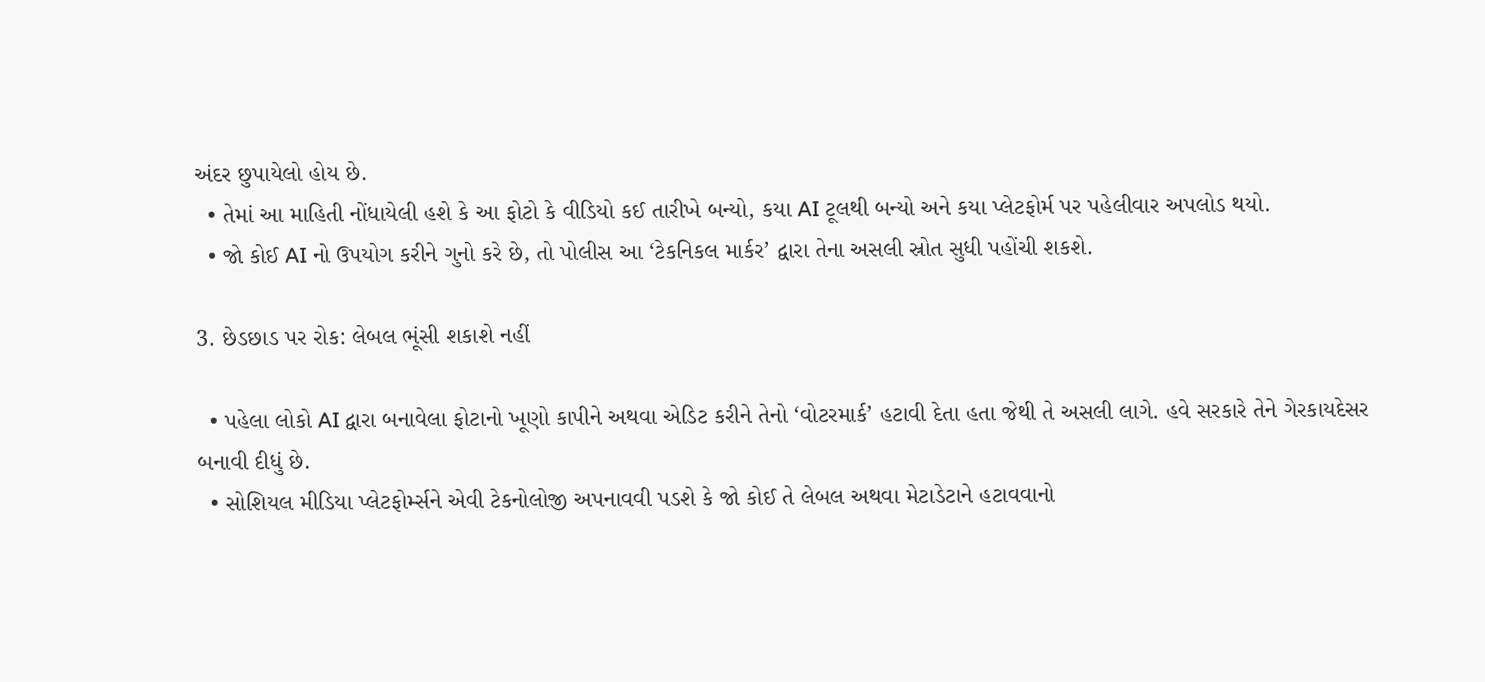અંદર છુપાયેલો હોય છે.
  • તેમાં આ માહિતી નોંધાયેલી હશે કે આ ફોટો કે વીડિયો કઈ તારીખે બન્યો, કયા AI ટૂલથી બન્યો અને કયા પ્લેટફોર્મ પર પહેલીવાર અપલોડ થયો.
  • જો કોઈ AI નો ઉપયોગ કરીને ગુનો કરે છે, તો પોલીસ આ ‘ટેકનિકલ માર્કર’ દ્વારા તેના અસલી સ્રોત સુધી પહોંચી શકશે.

3. છેડછાડ પર રોક: લેબલ ભૂંસી શકાશે નહીં

  • પહેલા લોકો AI દ્વારા બનાવેલા ફોટાનો ખૂણો કાપીને અથવા એડિટ કરીને તેનો ‘વોટરમાર્ક’ હટાવી દેતા હતા જેથી તે અસલી લાગે. હવે સરકારે તેને ગેરકાયદેસર બનાવી દીધું છે.
  • સોશિયલ મીડિયા પ્લેટફોર્મ્સને એવી ટેકનોલોજી અપનાવવી પડશે કે જો કોઈ તે લેબલ અથવા મેટાડેટાને હટાવવાનો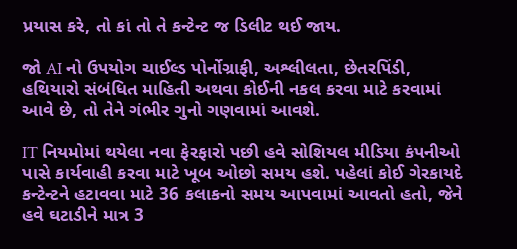પ્રયાસ કરે, તો કાં તો તે કન્ટેન્ટ જ ડિલીટ થઈ જાય.

જો AI નો ઉપયોગ ચાઈલ્ડ પોર્નોગ્રાફી, અશ્લીલતા, છેતરપિંડી, હથિયારો સંબંધિત માહિતી અથવા કોઈની નકલ કરવા માટે કરવામાં આવે છે, તો તેને ગંભીર ગુનો ગણવામાં આવશે.

IT નિયમોમાં થયેલા નવા ફેરફારો પછી હવે સોશિયલ મીડિયા કંપનીઓ પાસે કાર્યવાહી કરવા માટે ખૂબ ઓછો સમય હશે. પહેલાં કોઈ ગેરકાયદે કન્ટેન્ટને હટાવવા માટે 36 કલાકનો સમય આપવામાં આવતો હતો, જેને હવે ઘટાડીને માત્ર 3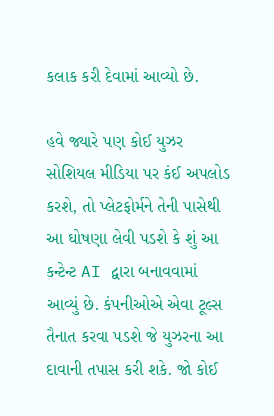કલાક કરી દેવામાં આવ્યો છે.

હવે જ્યારે પણ કોઈ યુઝર સોશિયલ મીડિયા પર કંઈ અપલોડ કરશે, તો પ્લેટફોર્મને તેની પાસેથી આ ઘોષણા લેવી પડશે કે શું આ કન્ટેન્ટ AI દ્વારા બનાવવામાં આવ્યું છે. કંપનીઓએ એવા ટૂલ્સ તૈનાત કરવા પડશે જે યુઝરના આ દાવાની તપાસ કરી શકે. જો કોઈ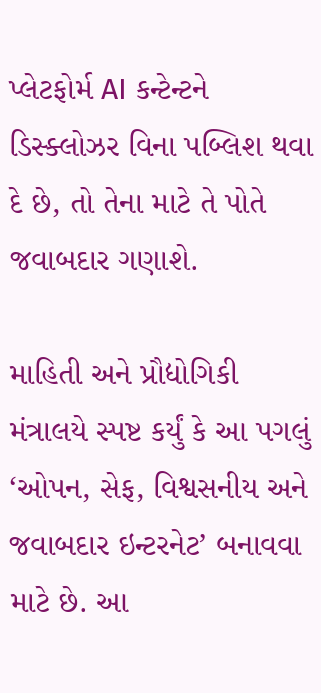પ્લેટફોર્મ AI કન્ટેન્ટને ડિસ્ક્લોઝર વિના પબ્લિશ થવા દે છે, તો તેના માટે તે પોતે જવાબદાર ગણાશે.

માહિતી અને પ્રૌદ્યોગિકી મંત્રાલયે સ્પષ્ટ કર્યું કે આ પગલું ‘ઓપન, સેફ, વિશ્વસનીય અને જવાબદાર ઇન્ટરનેટ’ બનાવવા માટે છે. આ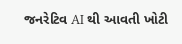જનરેટિવ AI થી આવતી ખોટી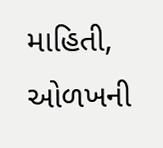માહિતી, ઓળખની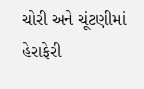ચોરી અને ચૂંટણીમાં હેરાફેરી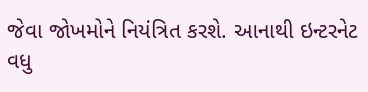જેવા જોખમોને નિયંત્રિત કરશે. આનાથી ઇન્ટરનેટ વધુ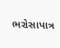ભરોસાપાત્ર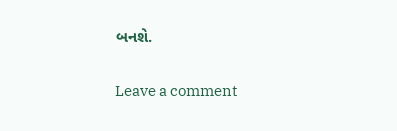બનશે.

Leave a comment